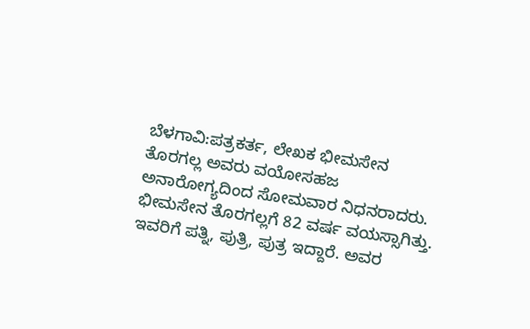ಬೆಳಗಾವಿ:ಪತ್ರಕರ್ತ, ಲೇಖಕ ಭೀಮಸೇನ ತೊರಗಲ್ಲ ಅವರು ವಯೋಸಹಜ ಅನಾರೋಗ್ಯದಿಂದ ಸೋಮವಾರ ನಿಧನರಾದರು.
ಭೀಮಸೇನ ತೊರಗಲ್ಲಗೆ 82 ವರ್ಷ ವಯಸ್ಸಾಗಿತ್ತು. ಇವರಿಗೆ ಪತ್ನಿ, ಪುತ್ರಿ, ಪುತ್ರ ಇದ್ದಾರೆ. ಅವರ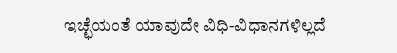ಇಚ್ಛೆಯಂತೆ ಯಾವುದೇ ವಿಧಿ-ವಿಧಾನಗಳಿಲ್ಲದೆ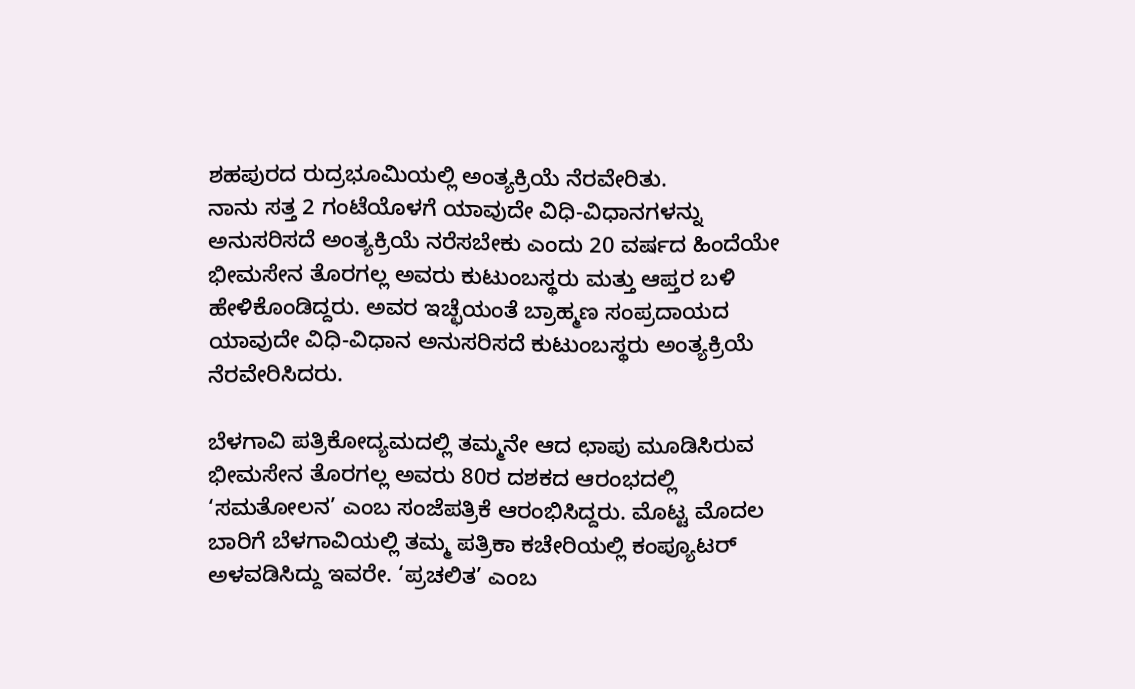ಶಹಪುರದ ರುದ್ರಭೂಮಿಯಲ್ಲಿ ಅಂತ್ಯಕ್ರಿಯೆ ನೆರವೇರಿತು.
ನಾನು ಸತ್ತ 2 ಗಂಟೆಯೊಳಗೆ ಯಾವುದೇ ವಿಧಿ-ವಿಧಾನಗಳನ್ನು ಅನುಸರಿಸದೆ ಅಂತ್ಯಕ್ರಿಯೆ ನರೆಸಬೇಕು ಎಂದು 20 ವರ್ಷದ ಹಿಂದೆಯೇ ಭೀಮಸೇನ ತೊರಗಲ್ಲ ಅವರು ಕುಟುಂಬಸ್ಥರು ಮತ್ತು ಆಪ್ತರ ಬಳಿ ಹೇಳಿಕೊಂಡಿದ್ದರು. ಅವರ ಇಚ್ಛೆಯಂತೆ ಬ್ರಾಹ್ಮಣ ಸಂಪ್ರದಾಯದ ಯಾವುದೇ ವಿಧಿ-ವಿಧಾನ ಅನುಸರಿಸದೆ ಕುಟುಂಬಸ್ಥರು ಅಂತ್ಯಕ್ರಿಯೆ ನೆರವೇರಿಸಿದರು.

ಬೆಳಗಾವಿ ಪತ್ರಿಕೋದ್ಯಮದಲ್ಲಿ ತಮ್ಮನೇ ಆದ ಛಾಪು ಮೂಡಿಸಿರುವ ಭೀಮಸೇನ ತೊರಗಲ್ಲ ಅವರು 80ರ ದಶಕದ ಆರಂಭದಲ್ಲಿ ‘ಸಮತೋಲನ’ ಎಂಬ ಸಂಜೆಪತ್ರಿಕೆ ಆರಂಭಿಸಿದ್ದರು. ಮೊಟ್ಟ ಮೊದಲ ಬಾರಿಗೆ ಬೆಳಗಾವಿಯಲ್ಲಿ ತಮ್ಮ ಪತ್ರಿಕಾ ಕಚೇರಿಯಲ್ಲಿ ಕಂಪ್ಯೂಟರ್ ಅಳವಡಿಸಿದ್ದು ಇವರೇ. ‘ಪ್ರಚಲಿತ’ ಎಂಬ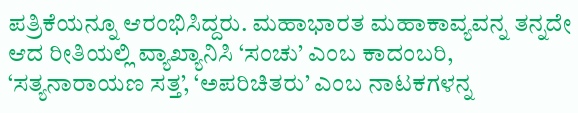ಪತ್ರಿಕೆಯನ್ನೂ ಆರಂಭಿಸಿದ್ದರು. ಮಹಾಭಾರತ ಮಹಾಕಾವ್ಯವನ್ನ ತನ್ನದೇ ಆದ ರೀತಿಯಲ್ಲಿ ವ್ಯಾಖ್ಯಾನಿಸಿ ‘ಸಂಚು’ ಎಂಬ ಕಾದಂಬರಿ, ‘ಸತ್ಯನಾರಾಯಣ ಸತ್ತ’, ‘ಅಪರಿಚಿತರು’ ಎಂಬ ನಾಟಕಗಳನ್ನ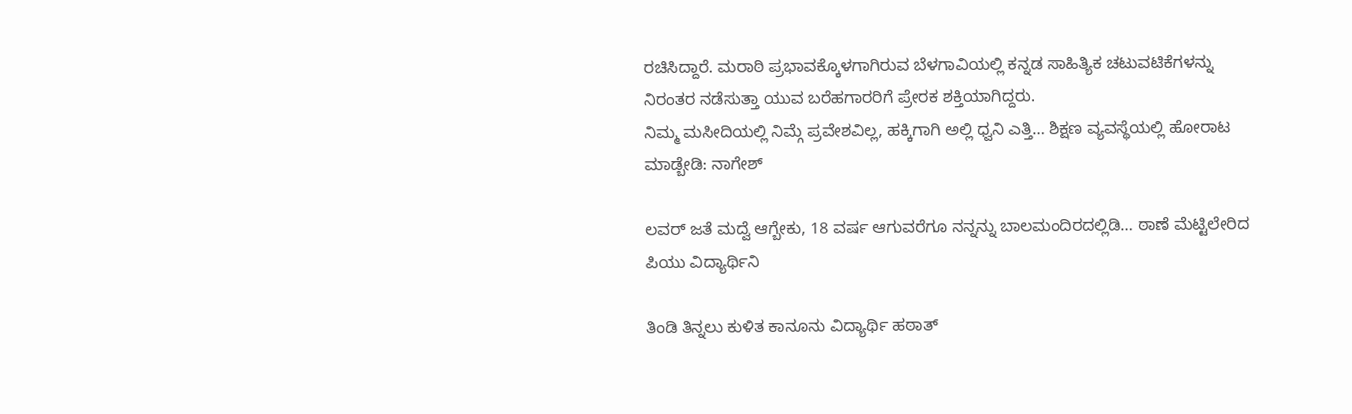ರಚಿಸಿದ್ದಾರೆ. ಮರಾಠಿ ಪ್ರಭಾವಕ್ಕೊಳಗಾಗಿರುವ ಬೆಳಗಾವಿಯಲ್ಲಿ ಕನ್ನಡ ಸಾಹಿತ್ಯಿಕ ಚಟುವಟಿಕೆಗಳನ್ನು ನಿರಂತರ ನಡೆಸುತ್ತಾ ಯುವ ಬರೆಹಗಾರರಿಗೆ ಪ್ರೇರಕ ಶಕ್ತಿಯಾಗಿದ್ದರು.
ನಿಮ್ಮ ಮಸೀದಿಯಲ್ಲಿ ನಿಮ್ಗೆ ಪ್ರವೇಶವಿಲ್ಲ, ಹಕ್ಕಿಗಾಗಿ ಅಲ್ಲಿ ಧ್ವನಿ ಎತ್ತಿ… ಶಿಕ್ಷಣ ವ್ಯವಸ್ಥೆಯಲ್ಲಿ ಹೋರಾಟ ಮಾಡ್ಬೇಡಿ: ನಾಗೇಶ್

ಲವರ್ ಜತೆ ಮದ್ವೆ ಆಗ್ಬೇಕು, 18 ವರ್ಷ ಆಗುವರೆಗೂ ನನ್ನನ್ನು ಬಾಲಮಂದಿರದಲ್ಲಿಡಿ… ಠಾಣೆ ಮೆಟ್ಟಿಲೇರಿದ ಪಿಯು ವಿದ್ಯಾರ್ಥಿನಿ

ತಿಂಡಿ ತಿನ್ನಲು ಕುಳಿತ ಕಾನೂನು ವಿದ್ಯಾರ್ಥಿ ಹಠಾತ್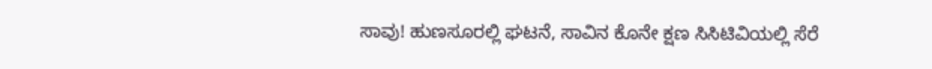ಸಾವು! ಹುಣಸೂರಲ್ಲಿ ಘಟನೆ, ಸಾವಿನ ಕೊನೇ ಕ್ಷಣ ಸಿಸಿಟಿವಿಯಲ್ಲಿ ಸೆರೆ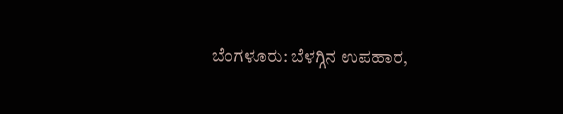ಬೆಂಗಳೂರು: ಬೆಳಗ್ಗಿನ ಉಪಹಾರ,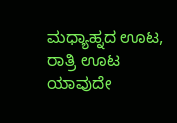ಮಧ್ಯಾಹ್ನದ ಊಟ, ರಾತ್ರಿ ಊಟ ಯಾವುದೇ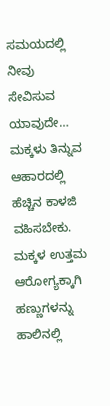ಸಮಯದಲ್ಲಿ ನೀವು ಸೇವಿಸುವ ಯಾವುದೇ…
ಮಕ್ಕಳು ತಿನ್ನುವ ಆಹಾರದಲ್ಲಿ ಹೆಚ್ಚಿನ ಕಾಳಜಿ ವಹಿಸಬೇಕು. ಮಕ್ಕಳ ಉತ್ತಮ ಆರೋಗ್ಯಕ್ಕಾಗಿ ಹಣ್ಣುಗಳನ್ನು ಹಾಲಿನಲ್ಲಿ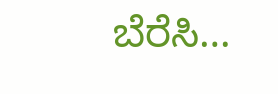ಬೆರೆಸಿ…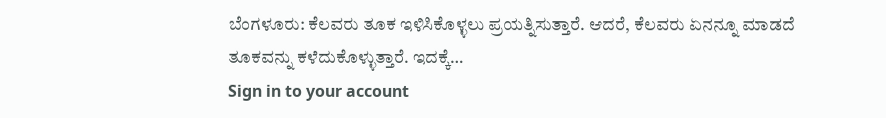ಬೆಂಗಳೂರು: ಕೆಲವರು ತೂಕ ಇಳಿಸಿಕೊಳ್ಳಲು ಪ್ರಯತ್ನಿಸುತ್ತಾರೆ. ಆದರೆ, ಕೆಲವರು ಏನನ್ನೂ ಮಾಡದೆ ತೂಕವನ್ನು ಕಳೆದುಕೊಳ್ಳುತ್ತಾರೆ. ಇದಕ್ಕೆ…
Sign in to your account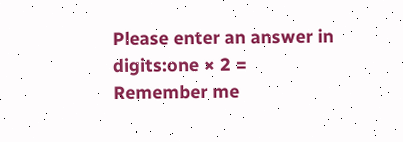Please enter an answer in digits:one × 2 =
Remember me